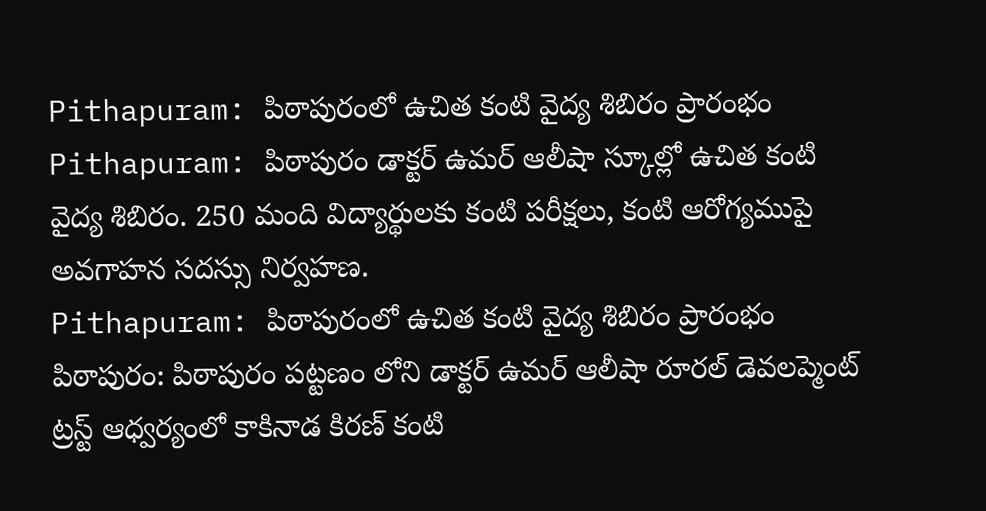Pithapuram: పిఠాపురంలో ఉచిత కంటి వైద్య శిబిరం ప్రారంభం
Pithapuram: పిఠాపురం డాక్టర్ ఉమర్ ఆలీషా స్కూల్లో ఉచిత కంటి వైద్య శిబిరం. 250 మంది విద్యార్థులకు కంటి పరీక్షలు, కంటి ఆరోగ్యముపై అవగాహన సదస్సు నిర్వహణ.
Pithapuram: పిఠాపురంలో ఉచిత కంటి వైద్య శిబిరం ప్రారంభం
పిఠాపురం: పిఠాపురం పట్టణం లోని డాక్టర్ ఉమర్ ఆలీషా రూరల్ డెవలప్మెంట్ ట్రస్ట్ ఆధ్వర్యంలో కాకినాడ కిరణ్ కంటి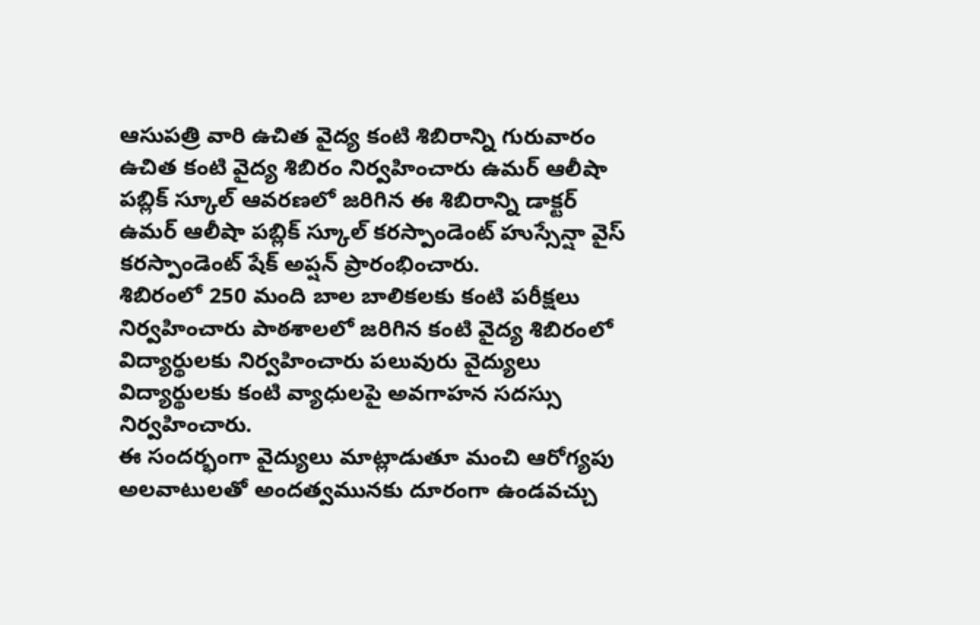ఆసుపత్రి వారి ఉచిత వైద్య కంటి శిబిరాన్ని గురువారం ఉచిత కంటి వైద్య శిబిరం నిర్వహించారు ఉమర్ ఆలీషా పబ్లిక్ స్కూల్ ఆవరణలో జరిగిన ఈ శిబిరాన్ని డాక్టర్ ఉమర్ ఆలీషా పబ్లిక్ స్కూల్ కరస్పాండెంట్ హుస్సేన్షా వైస్ కరస్పాండెంట్ షేక్ అప్షన్ ప్రారంభించారు.
శిబిరంలో 250 మంది బాల బాలికలకు కంటి పరీక్షలు నిర్వహించారు పాఠశాలలో జరిగిన కంటి వైద్య శిబిరంలో విద్యార్థులకు నిర్వహించారు పలువురు వైద్యులు విద్యార్థులకు కంటి వ్యాధులపై అవగాహన సదస్సు నిర్వహించారు.
ఈ సందర్భంగా వైద్యులు మాట్లాడుతూ మంచి ఆరోగ్యపు అలవాటులతో అందత్వమునకు దూరంగా ఉండవచ్చు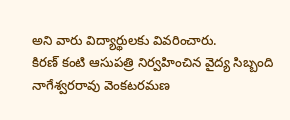అని వారు విద్యార్థులకు వివరించారు.
కిరణ్ కంటి ఆసుపత్రి నిర్వహించిన వైద్య సిబ్బంది నాగేశ్వరరావు వెంకటరమణ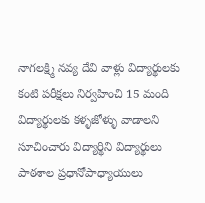నాగలక్ష్మి నవ్య దేవి వాళ్లు విద్యార్థులకు కంటి పరీక్షలు నిర్వహించి 15 మంది విద్యార్థులకు కళ్ళజోళ్ళు వాడాలని సూచించారు విద్యార్థిని విద్యార్థులు పాఠశాల ప్రధానోపాధ్యాయులు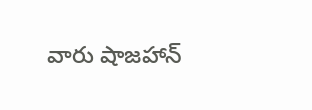వారు షాజహాన్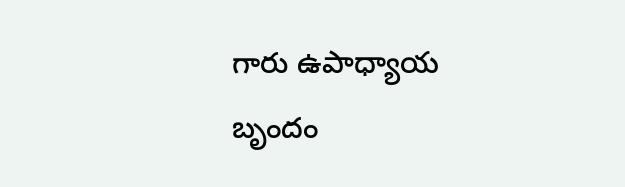గారు ఉపాధ్యాయ బృందం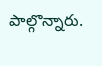పాల్గొన్నారు.